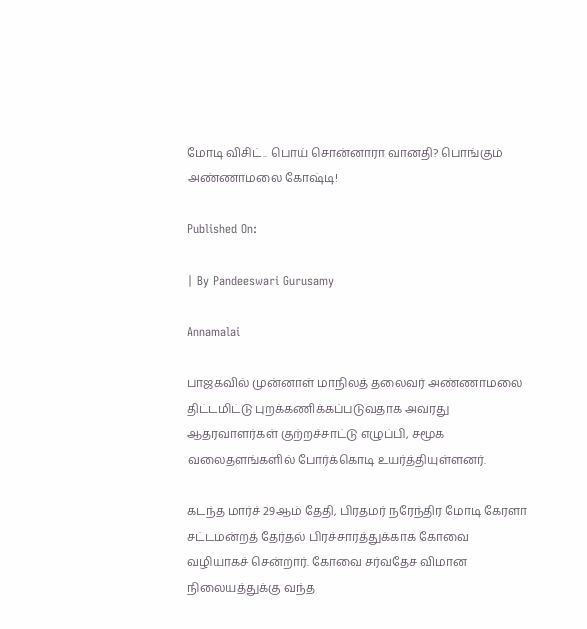மோடி விசிட்.. பொய் சொன்னாரா வானதி? பொங்கும் அண்ணாமலை கோஷ்டி!

Published On:

| By Pandeeswari Gurusamy

Annamalai

பாஜகவில் முன்னாள் மாநிலத் தலைவர் அண்ணாமலை திட்டமிட்டு புறக்கணிக்கப்படுவதாக அவரது ஆதரவாளர்கள் குற்றச்சாட்டு எழுப்பி, சமூக வலைதளங்களில் போர்க்கொடி உயர்த்தியுள்ளனர்.

கடந்த மார்ச் 29ஆம் தேதி, பிரதமர் நரேந்திர மோடி கேரளா சட்டமன்றத் தேர்தல் பிரச்சாரத்துக்காக கோவை வழியாகச் சென்றார். கோவை சர்வதேச விமான நிலையத்துக்கு வந்த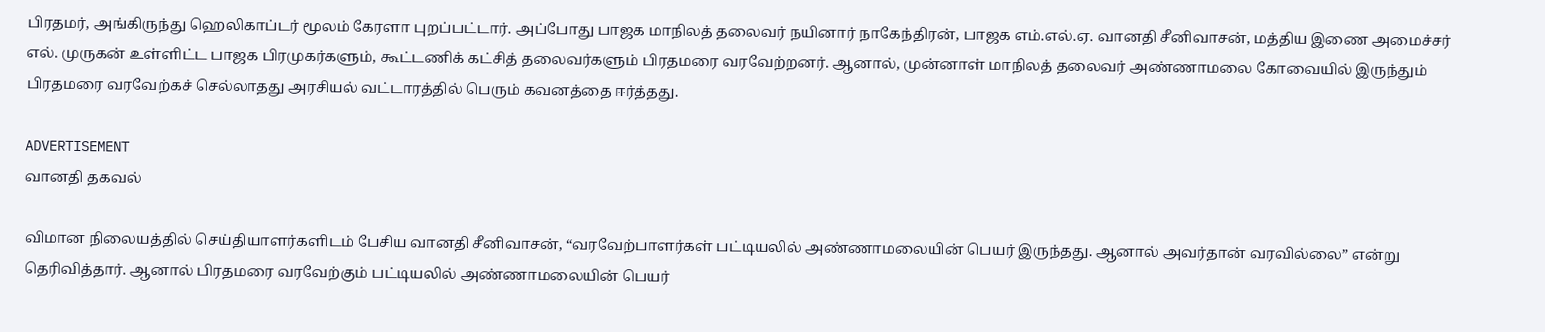பிரதமர், அங்கிருந்து ஹெலிகாப்டர் மூலம் கேரளா புறப்பட்டார். அப்போது பாஜக மாநிலத் தலைவர் நயினார் நாகேந்திரன், பாஜக எம்.எல்.ஏ. வானதி சீனிவாசன், மத்திய இணை அமைச்சர் எல். முருகன் உள்ளிட்ட பாஜக பிரமுகர்களும், கூட்டணிக் கட்சித் தலைவர்களும் பிரதமரை வரவேற்றனர். ஆனால், முன்னாள் மாநிலத் தலைவர் அண்ணாமலை கோவையில் இருந்தும் பிரதமரை வரவேற்கச் செல்லாதது அரசியல் வட்டாரத்தில் பெரும் கவனத்தை ஈர்த்தது.

ADVERTISEMENT
வானதி தகவல்

விமான நிலையத்தில் செய்தியாளர்களிடம் பேசிய வானதி சீனிவாசன், “வரவேற்பாளர்கள் பட்டியலில் அண்ணாமலையின் பெயர் இருந்தது. ஆனால் அவர்தான் வரவில்லை” என்று தெரிவித்தார். ஆனால் பிரதமரை வரவேற்கும் பட்டியலில் அண்ணாமலையின் பெயர்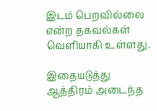இடம் பெறவில்லை என்ற தகவல்கள் வெளியாகி உள்ளது.

இதையடுத்து ஆத்திரம் அடைந்த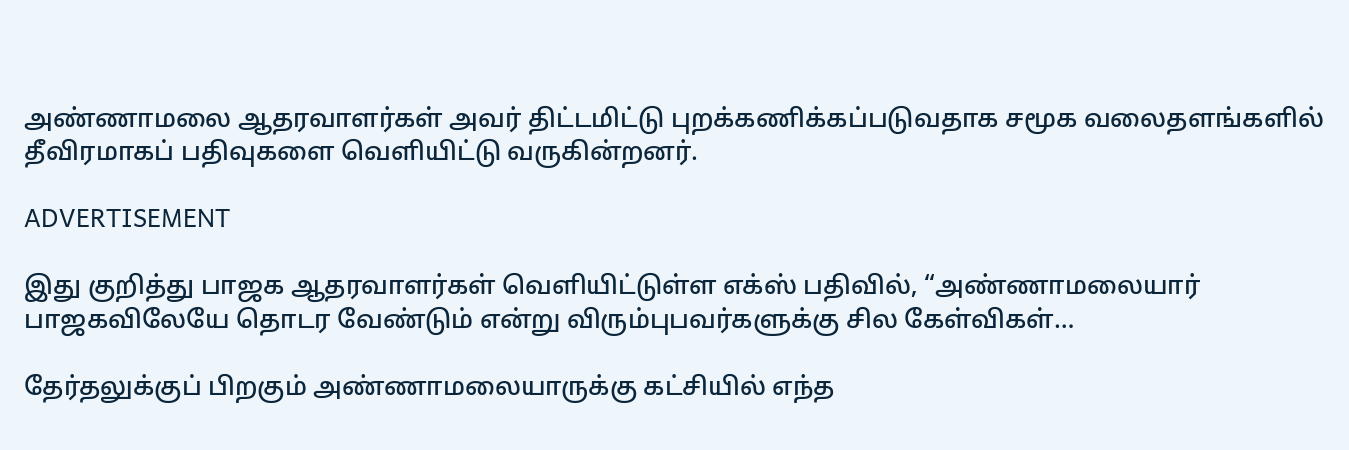அண்ணாமலை ஆதரவாளர்கள் அவர் திட்டமிட்டு புறக்கணிக்கப்படுவதாக சமூக வலைதளங்களில் தீவிரமாகப் பதிவுகளை வெளியிட்டு வருகின்றனர்.

ADVERTISEMENT

இது குறித்து பாஜக ஆதரவாளர்கள் வெளியிட்டுள்ள எக்ஸ் பதிவில், “அண்ணாமலையார் பாஜகவிலேயே தொடர வேண்டும் என்று விரும்புபவர்களுக்கு சில கேள்விகள்…

தேர்தலுக்குப் பிறகும் அண்ணாமலையாருக்கு கட்சியில் எந்த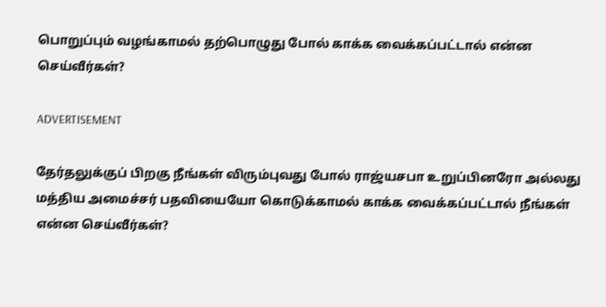பொறுப்பும் வழங்காமல் தற்பொழுது போல் காக்க வைக்கப்பட்டால் என்ன செய்வீர்கள்?

ADVERTISEMENT

தேர்தலுக்குப் பிறகு நீங்கள் விரும்புவது போல் ராஜ்யசபா உறுப்பினரோ அல்லது மத்திய அமைச்சர் பதவியையோ கொடுக்காமல் காக்க வைக்கப்பட்டால் நீங்கள் என்ன செய்வீர்கள்?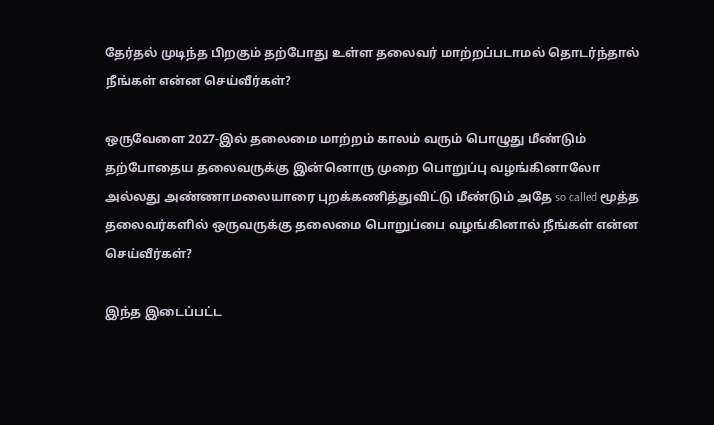தேர்தல் முடிந்த பிறகும் தற்போது உள்ள தலைவர் மாற்றப்படாமல் தொடர்ந்தால் நீங்கள் என்ன செய்வீர்கள்?

ஒருவேளை 2027-இல் தலைமை மாற்றம் காலம் வரும் பொழுது மீண்டும் தற்போதைய தலைவருக்கு இன்னொரு முறை பொறுப்பு வழங்கினாலோ அல்லது அண்ணாமலையாரை புறக்கணித்துவிட்டு மீண்டும் அதே so called மூத்த தலைவர்களில் ஒருவருக்கு தலைமை பொறுப்பை வழங்கினால் நீங்கள் என்ன செய்வீர்கள்?

இந்த இடைப்பட்ட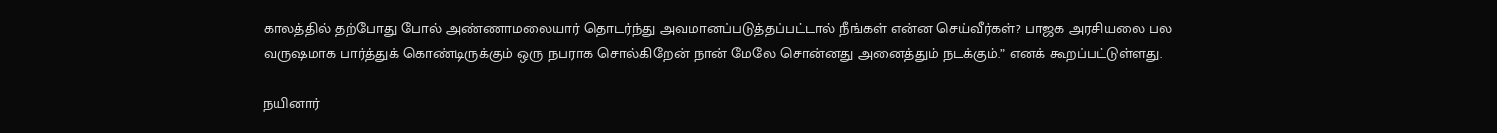காலத்தில் தற்போது போல் அண்ணாமலையார் தொடர்ந்து அவமானப்படுத்தப்பட்டால் நீங்கள் என்ன செய்வீர்கள்? பாஜக அரசியலை பல வருஷமாக பார்த்துக் கொண்டிருக்கும் ஒரு நபராக சொல்கிறேன் நான் மேலே சொன்னது அனைத்தும் நடக்கும்.” எனக் கூறப்பட்டுள்ளது.

நயினார்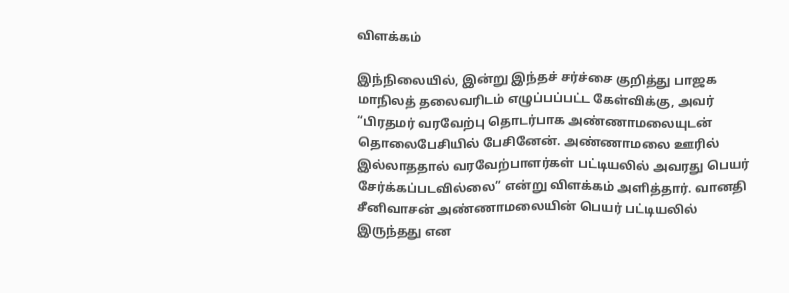விளக்கம்

இந்நிலையில், இன்று இந்தச் சர்ச்சை குறித்து பாஜக மாநிலத் தலைவரிடம் எழுப்பப்பட்ட கேள்விக்கு, அவர் “பிரதமர் வரவேற்பு தொடர்பாக அண்ணாமலையுடன் தொலைபேசியில் பேசினேன். அண்ணாமலை ஊரில் இல்லாததால் வரவேற்பாளர்கள் பட்டியலில் அவரது பெயர் சேர்க்கப்படவில்லை” என்று விளக்கம் அளித்தார். வானதி சீனிவாசன் அண்ணாமலையின் பெயர் பட்டியலில் இருந்தது என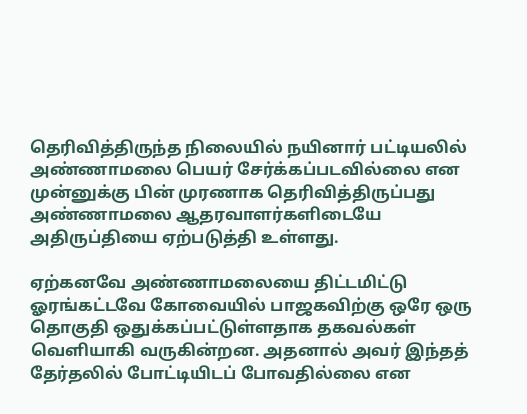தெரிவித்திருந்த நிலையில் நயினார் பட்டியலில் அண்ணாமலை பெயர் சேர்க்கப்படவில்லை என முன்னுக்கு பின் முரணாக தெரிவித்திருப்பது அண்ணாமலை ஆதரவாளர்களிடையே அதிருப்தியை ஏற்படுத்தி உள்ளது.

ஏற்கனவே அண்ணாமலையை திட்டமிட்டு ஓரங்கட்டவே கோவையில் பாஜகவிற்கு ஒரே ஒரு தொகுதி ஒதுக்கப்பட்டுள்ளதாக தகவல்கள் வெளியாகி வருகின்றன. அதனால் அவர் இந்தத் தேர்தலில் போட்டியிடப் போவதில்லை என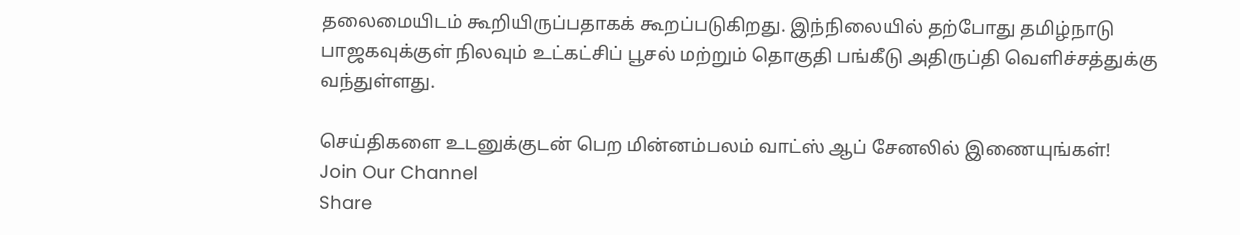தலைமையிடம் கூறியிருப்பதாகக் கூறப்படுகிறது. இந்நிலையில் தற்போது தமிழ்நாடு பாஜகவுக்குள் நிலவும் உட்கட்சிப் பூசல் மற்றும் தொகுதி பங்கீடு அதிருப்தி வெளிச்சத்துக்கு வந்துள்ளது.

செய்திகளை உடனுக்குடன் பெற மின்னம்பலம் வாட்ஸ் ஆப் சேனலில் இணையுங்கள்!
Join Our Channel
Share